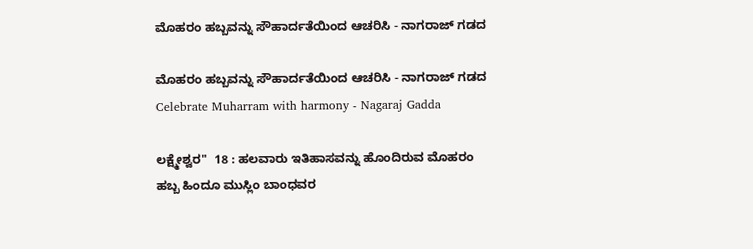ಮೊಹರಂ ಹಬ್ಬವನ್ನು ಸೌಹಾರ್ದತೆಯಿಂದ ಆಚರಿಸಿ - ನಾಗರಾಜ್ ಗಡದ

ಮೊಹರಂ ಹಬ್ಬವನ್ನು ಸೌಹಾರ್ದತೆಯಿಂದ ಆಚರಿಸಿ - ನಾಗರಾಜ್ ಗಡದ  Celebrate Muharram with harmony - Nagaraj Gadda

ಲಕ್ಷ್ಮೇಶ್ವರ"  18 : ಹಲವಾರು ಇತಿಹಾಸವನ್ನು ಹೊಂದಿರುವ ಮೊಹರಂ ಹಬ್ಬ ಹಿಂದೂ ಮುಸ್ಲಿಂ ಬಾಂಧವರ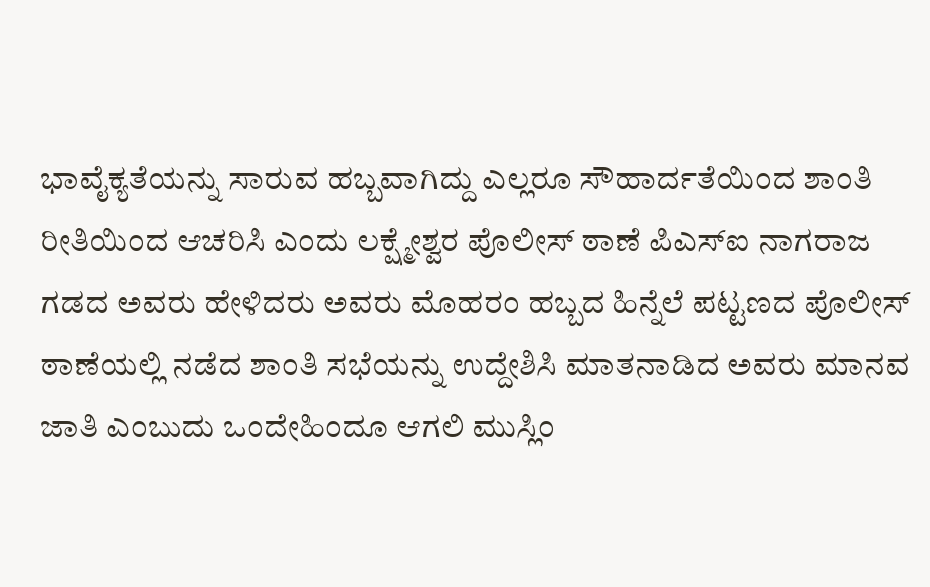ಭಾವೈಕ್ಯತೆಯನ್ನು ಸಾರುವ ಹಬ್ಬವಾಗಿದ್ದು ಎಲ್ಲರೂ ಸೌಹಾರ್ದತೆಯಿಂದ ಶಾಂತಿ ರೀತಿಯಿಂದ ಆಚರಿಸಿ ಎಂದು ಲಕ್ಷ್ಮೇಶ್ವರ ಪೊಲೀಸ್ ಠಾಣೆ ಪಿಎಸ್‌ಐ ನಾಗರಾಜ ಗಡದ ಅವರು ಹೇಳಿದರು ಅವರು ಮೊಹರಂ ಹಬ್ಬದ ಹಿನ್ನೆಲೆ ಪಟ್ಟಣದ ಪೊಲೀಸ್ ಠಾಣೆಯಲ್ಲಿ ನಡೆದ ಶಾಂತಿ ಸಭೆಯನ್ನು ಉದ್ದೇಶಿಸಿ ಮಾತನಾಡಿದ ಅವರು ಮಾನವ ಜಾತಿ ಎಂಬುದು ಒಂದೇಹಿಂದೂ ಆಗಲಿ ಮುಸ್ಲಿಂ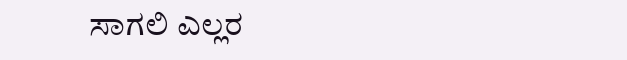ಸಾಗಲಿ ಎಲ್ಲರ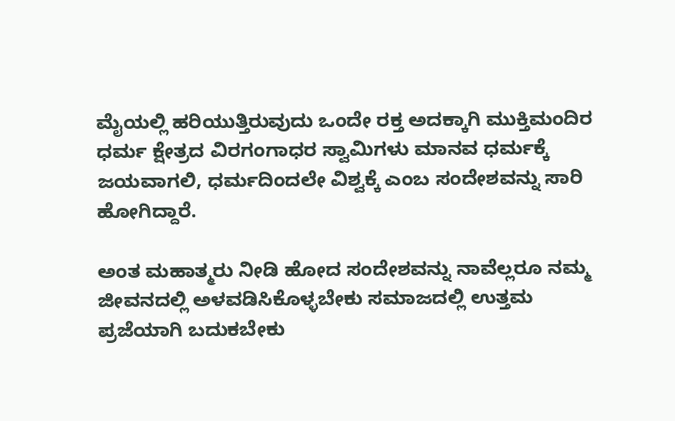ಮೈಯಲ್ಲಿ ಹರಿಯುತ್ತಿರುವುದು ಒಂದೇ ರಕ್ತ ಅದಕ್ಕಾಗಿ ಮುಕ್ತಿಮಂದಿರ ಧರ್ಮ ಕ್ಷೇತ್ರದ ವಿರಗಂಗಾಧರ ಸ್ವಾಮಿಗಳು ಮಾನವ ಧರ್ಮಕ್ಕೆ ಜಯವಾಗಲಿ, ಧರ್ಮದಿಂದಲೇ ವಿಶ್ವಕ್ಕೆ ಎಂಬ ಸಂದೇಶವನ್ನು ಸಾರಿ ಹೋಗಿದ್ದಾರೆ.

ಅಂತ ಮಹಾತ್ಮರು ನೀಡಿ ಹೋದ ಸಂದೇಶವನ್ನು ನಾವೆಲ್ಲರೂ ನಮ್ಮ ಜೀವನದಲ್ಲಿ ಅಳವಡಿಸಿಕೊಳ್ಳಬೇಕು ಸಮಾಜದಲ್ಲಿ ಉತ್ತಮ ಪ್ರಜೆಯಾಗಿ ಬದುಕಬೇಕು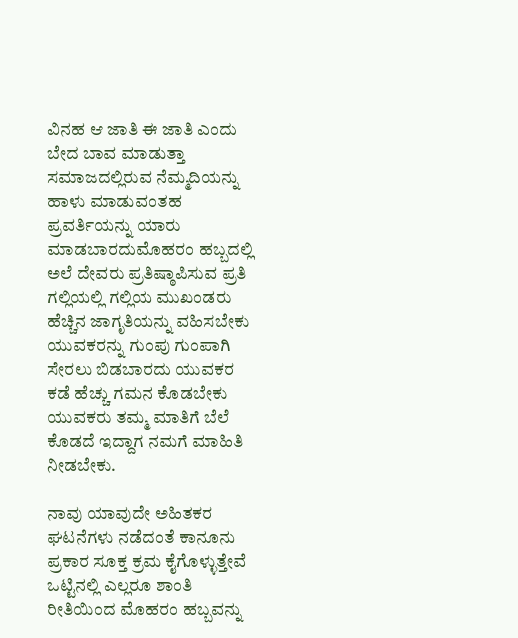ವಿನಹ ಆ ಜಾತಿ ಈ ಜಾತಿ ಎಂದು ಬೇದ ಬಾವ ಮಾಡುತ್ತಾ ಸಮಾಜದಲ್ಲಿರುವ ನೆಮ್ಮದಿಯನ್ನು ಹಾಳು ಮಾಡುವಂತಹ ಪ್ರವರ್ತಿಯನ್ನು ಯಾರು ಮಾಡಬಾರದುಮೊಹರಂ ಹಬ್ಬದಲ್ಲಿ ಅಲೆ ದೇವರು ಪ್ರತಿಷ್ಠಾಪಿಸುವ ಪ್ರತಿ ಗಲ್ಲಿಯಲ್ಲಿ ಗಲ್ಲಿಯ ಮುಖಂಡರು ಹೆಚ್ಚಿನ ಜಾಗೃತಿಯನ್ನು ವಹಿಸಬೇಕು ಯುವಕರನ್ನು ಗುಂಪು ಗುಂಪಾಗಿ ಸೇರಲು ಬಿಡಬಾರದು ಯುವಕರ ಕಡೆ ಹೆಚ್ಚು ಗಮನ ಕೊಡಬೇಕು ಯುವಕರು ತಮ್ಮ ಮಾತಿಗೆ ಬೆಲೆ ಕೊಡದೆ ಇದ್ದಾಗ ನಮಗೆ ಮಾಹಿತಿ ನೀಡಬೇಕು.

ನಾವು ಯಾವುದೇ ಅಹಿತಕರ ಘಟನೆಗಳು ನಡೆದಂತೆ ಕಾನೂನು ಪ್ರಕಾರ ಸೂಕ್ತ ಕ್ರಮ ಕೈಗೊಳ್ಳುತ್ತೇವೆ ಒಟ್ಟಿನಲ್ಲಿ ಎಲ್ಲರೂ ಶಾಂತಿ ರೀತಿಯಿಂದ ಮೊಹರಂ ಹಬ್ಬವನ್ನು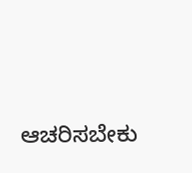ಆಚರಿಸಬೇಕು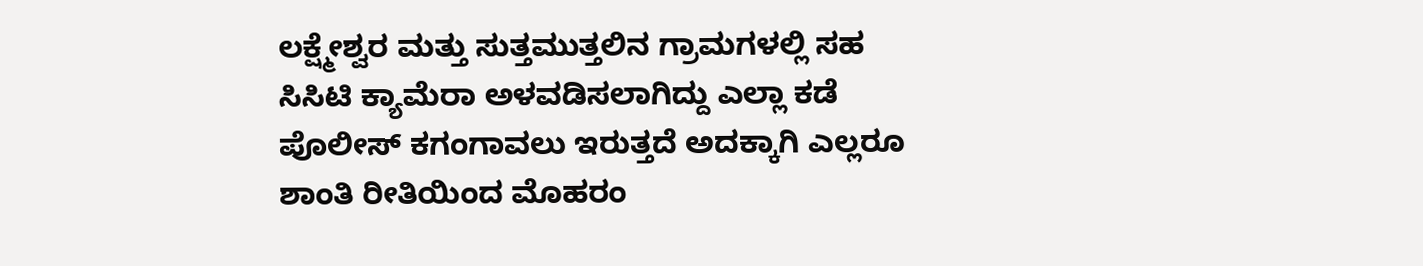ಲಕ್ಷ್ಮೇಶ್ವರ ಮತ್ತು ಸುತ್ತಮುತ್ತಲಿನ ಗ್ರಾಮಗಳಲ್ಲಿ ಸಹ ಸಿಸಿಟಿ ಕ್ಯಾಮೆರಾ ಅಳವಡಿಸಲಾಗಿದ್ದು ಎಲ್ಲಾ ಕಡೆ ಪೊಲೀಸ್ ಕಗಂಗಾವಲು ಇರುತ್ತದೆ ಅದಕ್ಕಾಗಿ ಎಲ್ಲರೂ ಶಾಂತಿ ರೀತಿಯಿಂದ ಮೊಹರಂ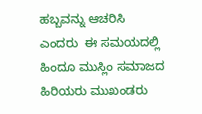ಹಬ್ಬವನ್ನು ಆಚರಿಸಿ ಎಂದರು  ಈ ಸಮಯದಲ್ಲಿ ಹಿಂದೂ ಮುಸ್ಲಿಂ ಸಮಾಜದ ಹಿರಿಯರು ಮುಖಂಡರು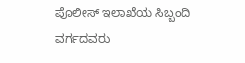ಪೊಲೀಸ್ ಇಲಾಖೆಯ ಸಿಬ್ಬಂದಿ ವರ್ಗದವರು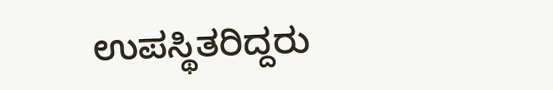ಉಪಸ್ಥಿತರಿದ್ದರು